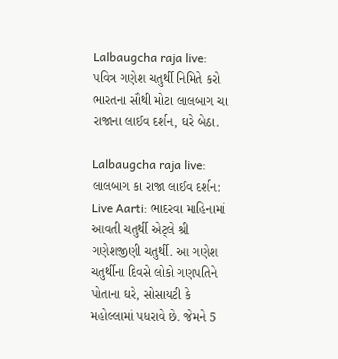Lalbaugcha raja live: પવિત્ર ગણેશ ચતુર્થી નિમિતે કરો ભારતના સૌથી મોટા લાલબાગ ચા રાજાના લાઈવ દર્શન, ઘરે બેઠા.

Lalbaugcha raja live: લાલબાગ કા રાજા લાઈવ દર્શન: Live Aarti: ભાદરવા માહિનામાં આવતી ચતુર્થી એટ્લે શ્રી ગણેશજીણી ચતુર્થી. આ ગણેશ ચતુર્થીના દિવસે લોકો ગણપતિને પોતાના ઘરે, સોસાયટી કે મહોલ્લામાં પધરાવે છે. જેમને 5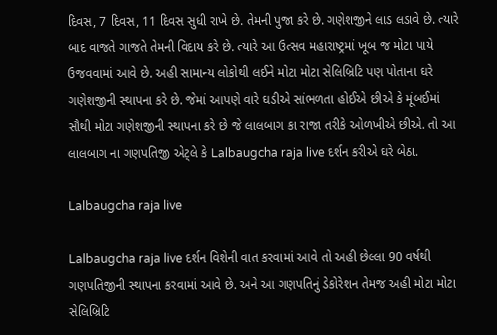દિવસ, 7 દિવસ, 11 દિવસ સુધી રાખે છે. તેમની પુજા કરે છે. ગણેશજીને લાડ લડાવે છે. ત્યારે બાદ વાજતે ગાજતે તેમની વિદાય કરે છે. ત્યારે આ ઉત્સવ મહારાષ્ટ્રમાં ખૂબ જ મોટા પાયે ઉજવવામાં આવે છે. અહી સામાન્ય લોકોથી લઈને મોટા મોટા સેલિબ્રિટિ પણ પોતાના ઘરે ગણેશજીની સ્થાપના કરે છે. જેમાં આપણે વારે ઘડીએ સાંભળતા હોઈએ છીએ કે મૂંબઈમાં સૌથી મોટા ગણેશજીની સ્થાપના કરે છે જે લાલબાગ કા રાજા તરીકે ઓળખીએ છીએ. તો આ લાલબાગ ના ગણપતિજી એટ્લે કે Lalbaugcha raja live દર્શન કરીએ ઘરે બેઠા.

Lalbaugcha raja live

Lalbaugcha raja live દર્શન વિશેની વાત કરવામાં આવે તો અહી છેલ્લા 90 વર્ષથી ગણપતિજીની સ્થાપના કરવામાં આવે છે. અને આ ગણપતિનું ડેકોરેશન તેમજ અહી મોટા મોટા સેલિબ્રિટિ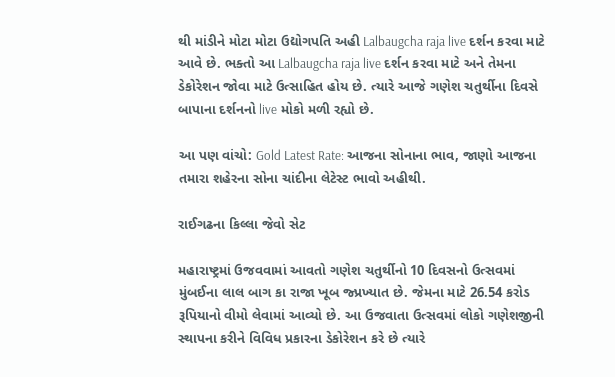થી માંડીને મોટા મોટા ઉદ્યોગપતિ અહી Lalbaugcha raja live દર્શન કરવા માટે આવે છે. ભક્તો આ Lalbaugcha raja live દર્શન કરવા માટે અને તેમના ડેકોરેશન જોવા માટે ઉત્સાહિત હોય છે. ત્યારે આજે ગણેશ ચતુર્થીના દિવસે બાપાના દર્શનનો live મોકો મળી રહ્યો છે.

આ પણ વાંચો: Gold Latest Rate: આજના સોનાના ભાવ, જાણો આજના તમારા શહેરના સોના ચાંદીના લેટેસ્ટ ભાવો અહીથી.

રાઈગઢના કિલ્લા જેવો સેટ

મહારાષ્ટ્રમાં ઉજવવામાં આવતો ગણેશ ચતુર્થીનો 10 દિવસનો ઉત્સવમાં મુંબઈના લાલ બાગ કા રાજા ખૂબ જ્પ્રખ્યાત છે. જેમના માટે 26.54 કરોડ રૂપિયાનો વીમો લેવામાં આવ્યો છે. આ ઉજવાતા ઉત્સવમાં લોકો ગણેશજીની સ્થાપના કરીને વિવિધ પ્રકારના ડેકોરેશન કરે છે ત્યારે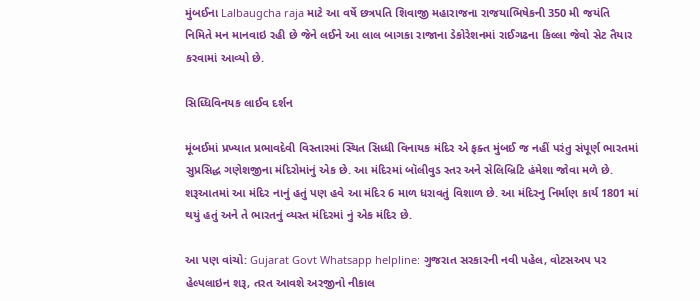મુંબઈના Lalbaugcha raja માટે આ વર્ષે છત્રપતિ શિવાજી મહારાજના રાજયાભિષેકની 350 મી જયંતિ નિમિતે મન માનવાઇ રહી છે જેને લઈને આ લાલ બાગકા રાજાના ડેકોરેશનમાં રાઈગઢના કિલ્લા જેવો સેટ તૈયાર કરવામાં આવ્યો છે.

સિધ્ધિવિનયક લાઈવ દર્શન

મૂંબઈમાં પ્રખ્યાત પ્રભાવદેવી વિસ્તારમાં સ્થિત સિધ્ધી વિનાયક મંદિર એ ફક્ત મુંબઈ જ નહીં પરંતુ સંપૂર્ણ ભારતમાં સુપ્રસિદ્ધ ગણેશજીના મંદિરોમાંનું એક છે. આ મંદિરમાં બૉલીવુડ સ્તર અને સેલિબ્રિટિ હંમેશા જોવા મળે છે. શરૂઆતમાં આ મંદિર નાનું હતું પણ હવે આ મંદિર 6 માળ ધરાવતું વિશાળ છે. આ મંદિરનુ નિર્માણ કાર્ય 1801 માં થયું હતું અને તે ભારતનું વ્યસ્ત મંદિરમાં નું એક મંદિર છે.

આ પણ વાંચો: Gujarat Govt Whatsapp helpline: ગુજરાત સરકારની નવી પહેલ, વોટસઅપ પર હેલ્પલાઇન શરૂ, તરત આવશે અરજીનો નીકાલ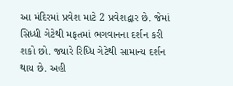આ મંદિરમાં પ્રવેશ માટે 2 પ્રવેશદ્વાર છે. જેમાં સિધ્ધી ગેટેથી મફતમાં ભગવાનના દર્શન કરી શકો છો. જ્યારે રિધ્ધિ ગેટેથી સામાન્ય દર્શન થાય છે. અહી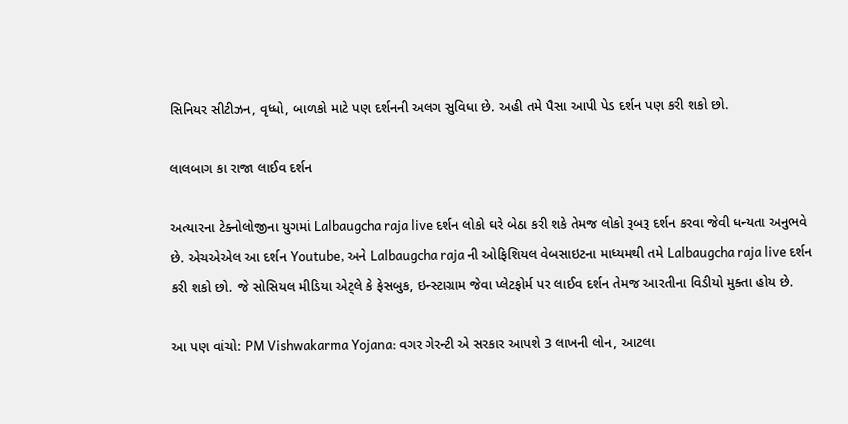સિનિયર સીટીઝન, વૃધ્ધો, બાળકો માટે પણ દર્શનની અલગ સુવિધા છે. અહી તમે પૈસા આપી પેડ દર્શન પણ કરી શકો છો.

લાલબાગ કા રાજા લાઈવ દર્શન

અત્યારના ટેક્નોલોજીના યુગમાં Lalbaugcha raja live દર્શન લોકો ઘરે બેઠા કરી શકે તેમજ લોકો રૂબરૂ દર્શન કરવા જેવી ધન્યતા અનુભવે છે. એચએએલ આ દર્શન Youtube, અને Lalbaugcha raja ની ઓફિશિયલ વેબસાઇટના માધ્યમથી તમે Lalbaugcha raja live દર્શન કરી શકો છો. જે સોસિયલ મીડિયા એટ્લે કે ફેસબુક, ઇન્સ્ટાગ્રામ જેવા પ્લેટફોર્મ પર લાઈવ દર્શન તેમજ આરતીના વિડીયો મુક્તા હોય છે.

આ પણ વાંચો: PM Vishwakarma Yojana: વગર ગેરન્ટી એ સરકાર આપશે 3 લાખની લોન, આટલા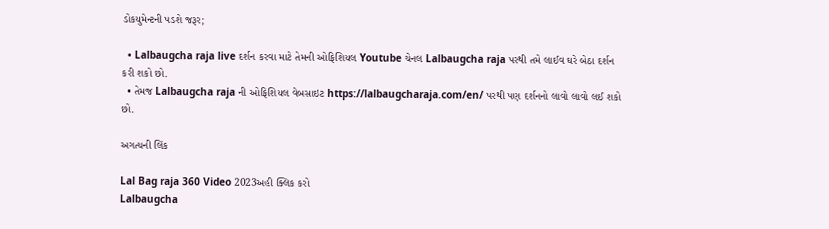ડોકયુમેન્ટની પડશે જરૂર;

  • Lalbaugcha raja live દર્શન કરવા માટે તેમની ઓફિશિયલ Youtube ચેનલ Lalbaugcha raja પરથી તમે લાઈવ ઘરે બેઠા દર્શન કરી શકો છો.
  • તેમજ Lalbaugcha raja ની ઓફિશિયલ વેબસાઇટ https://lalbaugcharaja.com/en/ પરથી પણ દર્શનનો લાવો લાવો લઈ શકો છો.

અગત્યની લિંક

Lal Bag raja 360 Video 2023અહી ક્લિક કરો
Lalbaugcha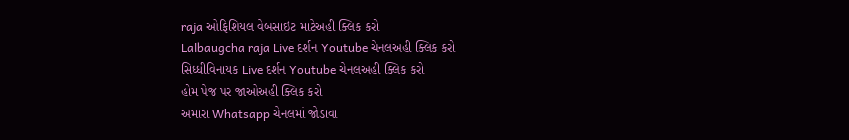raja ઓફિશિયલ વેબસાઇટ માટેઅહી ક્લિક કરો
Lalbaugcha raja Live દર્શન Youtube ચેનલઅહી ક્લિક કરો
સિધ્ધીવિનાયક Live દર્શન Youtube ચેનલઅહી ક્લિક કરો
હોમ પેજ પર જાઓઅહી ક્લિક કરો
અમારા Whatsapp ચેનલમાં જોડાવા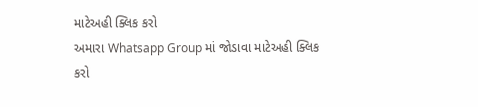માટેઅહી ક્લિક કરો
અમારા Whatsapp Group માં જોડાવા માટેઅહી ક્લિક કરો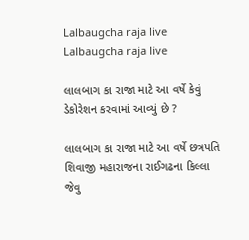Lalbaugcha raja live
Lalbaugcha raja live

લાલબાગ કા રાજા માટે આ વર્ષે કેવું ડેકોરેશન કરવામાં આવ્યું છે ?

લાલબાગ કા રાજા માટે આ વર્ષે છત્રપતિ શિવાજી મહારાજના રાઈગઢના કિલ્લા જેવુ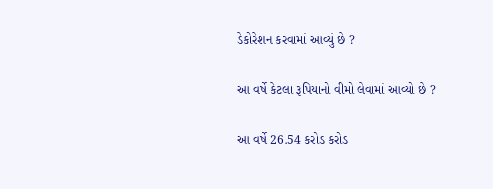ડેકોરેશન કરવામાં આવ્યું છે ?

આ વર્ષે કેટલા રૂપિયાનો વીમો લેવામાં આવ્યો છે ?

આ વર્ષે 26.54 કરોડ કરોડ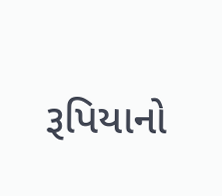રૂપિયાનો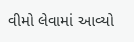વીમો લેવામાં આવ્યો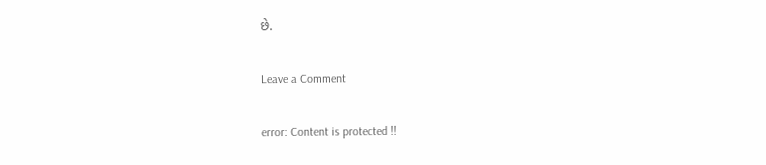છે.

Leave a Comment

error: Content is protected !!